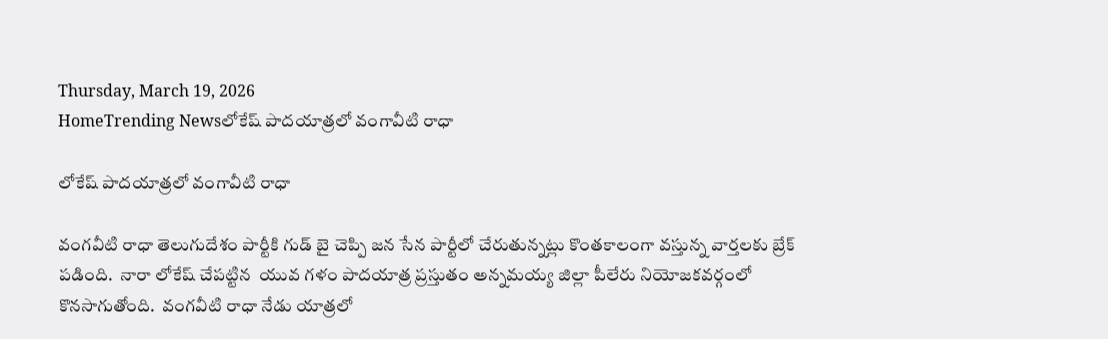Thursday, March 19, 2026
HomeTrending Newsలోకేష్ పాదయాత్రలో వంగావీటి రాధా

లోకేష్ పాదయాత్రలో వంగావీటి రాధా

వంగవీటి రాధా తెలుగుదేశం పార్టీకి గుడ్ బై చెప్పి జన సేన పార్టీలో చేరుతున్నట్లు కొంతకాలంగా వస్తున్న వార్తలకు బ్రేక్ పడింది.  నారా లోకేష్ చేపట్టిన  యువ గళం పాదయాత్ర ప్రస్తుతం అన్నమయ్య జిల్లా పీలేరు నియోజకవర్గంలో కొనసాగుతోంది.  వంగవీటి రాధా నేడు యాత్రలో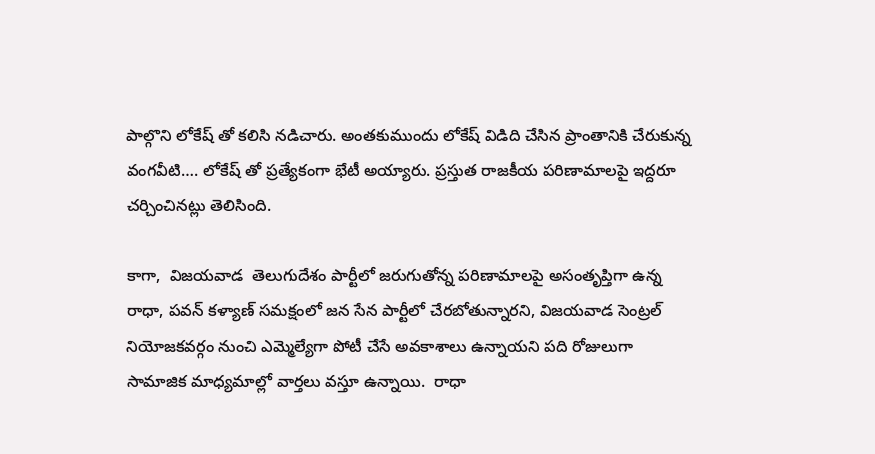పాల్గొని లోకేష్ తో కలిసి నడిచారు. అంతకుముందు లోకేష్ విడిది చేసిన ప్రాంతానికి చేరుకున్న వంగవీటి…. లోకేష్ తో ప్రత్యేకంగా భేటీ అయ్యారు. ప్రస్తుత రాజకీయ పరిణామాలపై ఇద్దరూ చర్చించినట్లు తెలిసింది.

కాగా,  విజయవాడ  తెలుగుదేశం పార్టీలో జరుగుతోన్న పరిణామాలపై అసంతృప్తిగా ఉన్న రాధా, పవన్ కళ్యాణ్ సమక్షంలో జన సేన పార్టీలో చేరబోతున్నారని, విజయవాడ సెంట్రల్ నియోజకవర్గం నుంచి ఎమ్మెల్యేగా పోటీ చేసే అవకాశాలు ఉన్నాయని పది రోజులుగా సామాజిక మాధ్యమాల్లో వార్తలు వస్తూ ఉన్నాయి.  రాధా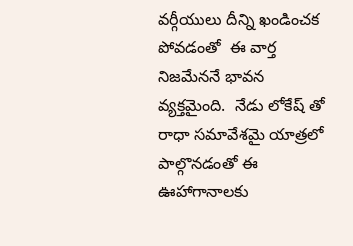వర్గీయులు దీన్ని ఖండించక పోవడంతో  ఈ వార్త నిజమేననే భావన వ్యక్తమైంది.  నేడు లోకేష్ తో రాధా సమావేశమై యాత్రలో పాల్గొనడంతో ఈ ఊహాగానాలకు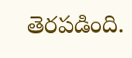తెరపడింది.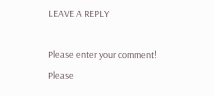LEAVE A REPLY

Please enter your comment!
Please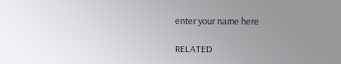enter your name here

RELATED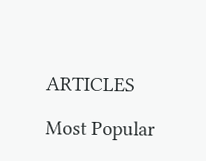ARTICLES

Most Popular